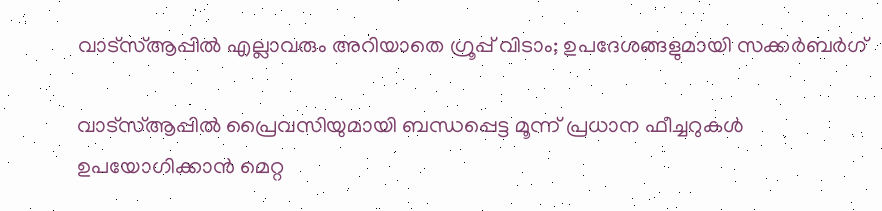വാട്‌സ്ആപ്പില്‍ എല്ലാവരും അറിയാതെ ഗ്രൂപ്പ് വിടാം; ഉപദേശങ്ങളുമായി സക്കര്‍ബര്‍ഗ്

വാട്‌സ്ആപ്പില്‍ പ്രൈവസിയുമായി ബന്ധപ്പെട്ട മൂന്ന് പ്രധാന ഫീച്ചറുകള്‍ ഉപയോഗിക്കാന്‍ മെറ്റ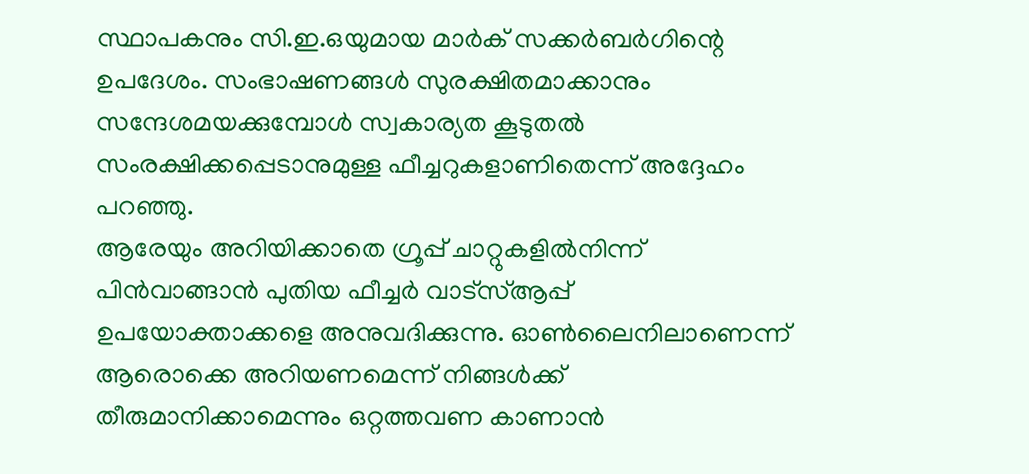സ്ഥാപകനും സി.ഇ.ഒയുമായ മാര്‍ക് സക്കര്‍ബര്‍ഗിന്റെ ഉപദേശം. സംഭാഷണങ്ങള്‍ സുരക്ഷിതമാക്കാനും സന്ദേശമയക്കുമ്പോള്‍ സ്വകാര്യത കൂടുതല്‍ സംരക്ഷിക്കപ്പെടാനുമുള്ള ഫീച്ചറുകളാണിതെന്ന് അദ്ദേഹം പറഞ്ഞു.
ആരേയും അറിയിക്കാതെ ഗ്രൂപ്പ് ചാറ്റുകളില്‍നിന്ന് പിന്‍വാങ്ങാന്‍ പുതിയ ഫീച്ചര്‍ വാട്‌സ്ആപ്പ് ഉപയോക്താക്കളെ അനുവദിക്കുന്നു. ഓണ്‍ലൈനിലാണെന്ന് ആരൊക്കെ അറിയണമെന്ന് നിങ്ങള്‍ക്ക് തീരുമാനിക്കാമെന്നും ഒറ്റത്തവണ കാണാന്‍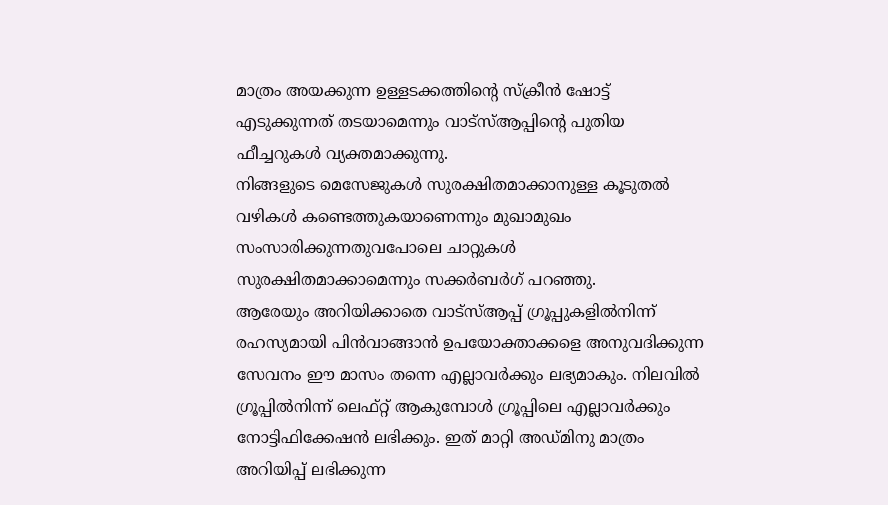മാത്രം അയക്കുന്ന ഉള്ളടക്കത്തിന്റെ സ്‌ക്രീന്‍ ഷോട്ട് എടുക്കുന്നത് തടയാമെന്നും വാട്‌സ്ആപ്പിന്റെ പുതിയ ഫീച്ചറുകള്‍ വ്യക്തമാക്കുന്നു.
നിങ്ങളുടെ മെസേജുകള്‍ സുരക്ഷിതമാക്കാനുള്ള കൂടുതല്‍ വഴികള്‍ കണ്ടെത്തുകയാണെന്നും മുഖാമുഖം സംസാരിക്കുന്നതുവപോലെ ചാറ്റുകള്‍ സുരക്ഷിതമാക്കാമെന്നും സക്കര്‍ബര്‍ഗ് പറഞ്ഞു.
ആരേയും അറിയിക്കാതെ വാട്‌സ്ആപ്പ് ഗ്രൂപ്പുകളില്‍നിന്ന് രഹസ്യമായി പിന്‍വാങ്ങാന്‍ ഉപയോക്താക്കളെ അനുവദിക്കുന്ന സേവനം ഈ മാസം തന്നെ എല്ലാവര്‍ക്കും ലഭ്യമാകും. നിലവില്‍ ഗ്രൂപ്പില്‍നിന്ന് ലെഫ്റ്റ് ആകുമ്പോള്‍ ഗ്രൂപ്പിലെ എല്ലാവര്‍ക്കും നോട്ടിഫിക്കേഷന്‍ ലഭിക്കും. ഇത് മാറ്റി അഡ്മിനു മാത്രം അറിയിപ്പ് ലഭിക്കുന്ന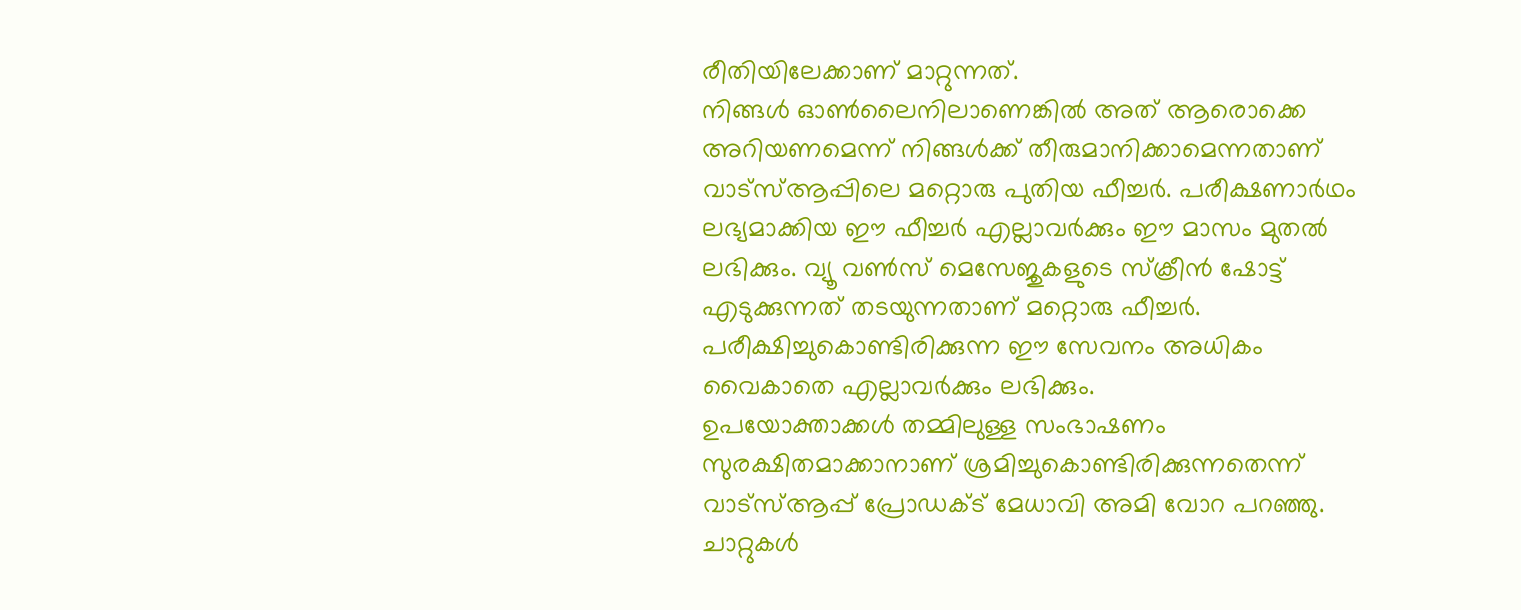രീതിയിലേക്കാണ് മാറ്റുന്നത്.
നിങ്ങള്‍ ഓണ്‍ലൈനിലാണെങ്കില്‍ അത് ആരൊക്കെ അറിയണമെന്ന് നിങ്ങള്‍ക്ക് തീരുമാനിക്കാമെന്നതാണ് വാട്‌സ്ആപ്പിലെ മറ്റൊരു പുതിയ ഫീച്ചര്‍. പരീക്ഷണാര്‍ഥം ലഭ്യമാക്കിയ ഈ ഫീച്ചര്‍ എല്ലാവര്‍ക്കും ഈ മാസം മുതല്‍ ലഭിക്കും. വ്യൂ വണ്‍സ് മെസേജുകളുടെ സ്‌ക്രീന്‍ ഷോട്ട് എടുക്കുന്നത് തടയുന്നതാണ് മറ്റൊരു ഫീച്ചര്‍. പരീക്ഷിച്ചുകൊണ്ടിരിക്കുന്ന ഈ സേവനം അധികം വൈകാതെ എല്ലാവര്‍ക്കും ലഭിക്കും.
ഉപയോക്താക്കള്‍ തമ്മിലുള്ള സംഭാഷണം സുരക്ഷിതമാക്കാനാണ് ശ്രമിച്ചുകൊണ്ടിരിക്കുന്നതെന്ന് വാട്‌സ്ആപ്പ് പ്രോഡക്ട് മേധാവി അമി വോറ പറഞ്ഞു. ചാറ്റുകള്‍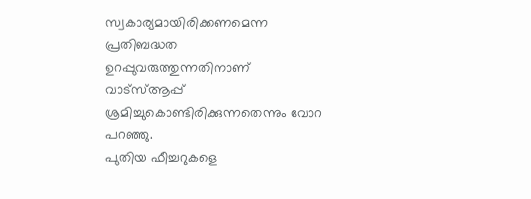സ്വകാര്യമായിരിക്കണമെന്ന പ്രതിബദ്ധത ഉറപ്പുവരുത്തുന്നതിനാണ് വാട്‌സ്ആപ്പ് ശ്രമിച്ചുകൊണ്ടിരിക്കുന്നതെന്നും വോറ പറഞ്ഞു.
പുതിയ ഫീച്ചറുകളെ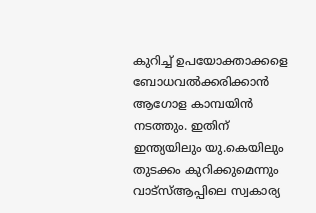കുറിച്ച് ഉപയോക്താക്കളെ ബോധവല്‍ക്കരിക്കാന്‍ ആഗോള കാമ്പയിന്‍  നടത്തും. ഇതിന് ഇന്ത്യയിലും യു.കെയിലും തുടക്കം കുറിക്കുമെന്നും വാട്‌സ്ആപ്പിലെ സ്വകാര്യ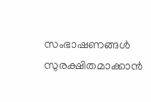സംഭാഷണങ്ങള്‍ സുരക്ഷിതമാക്കാന്‍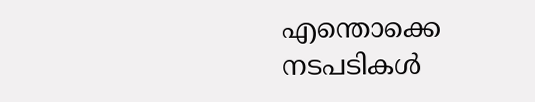എന്തൊക്കെ നടപടികള്‍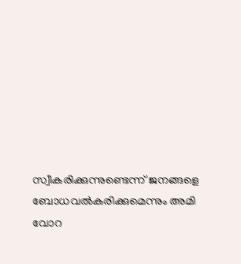സ്വീകരിക്കുന്നുണ്ടെന്ന് ജനങ്ങളെ ബോധവല്‍കരിക്കുമെന്നും അമി വോറ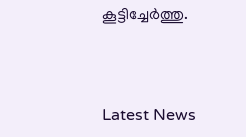കൂട്ടിച്ചേര്‍ത്തു.



Latest News